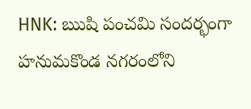HNK: ఋషి పంచమి సందర్భంగా హనుమకొండ నగరంలోని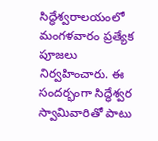సిద్ధేశ్వరాలయంలో మంగళవారం ప్రత్యేక పూజలు నిర్వహించారు. ఈ సందర్భంగా సిద్ధేశ్వర స్వామివారితో పాటు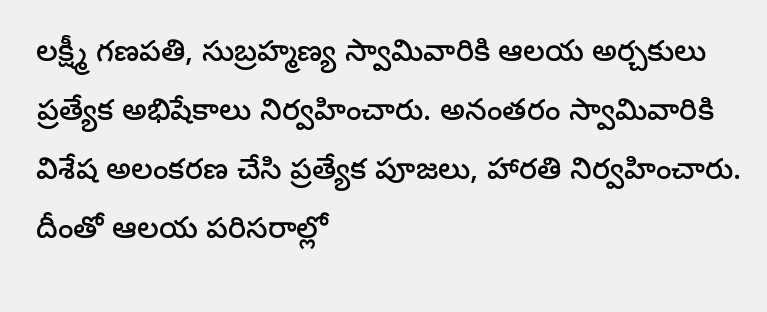లక్ష్మీ గణపతి, సుబ్రహ్మణ్య స్వామివారికి ఆలయ అర్చకులు ప్రత్యేక అభిషేకాలు నిర్వహించారు. అనంతరం స్వామివారికి విశేష అలంకరణ చేసి ప్రత్యేక పూజలు, హారతి నిర్వహించారు. దీంతో ఆలయ పరిసరాల్లో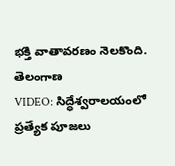భక్తి వాతావరణం నెలకొంది.
తెలంగాణ
VIDEO: సిద్ధేశ్వరాలయంలో ప్రత్యేక పూజలు